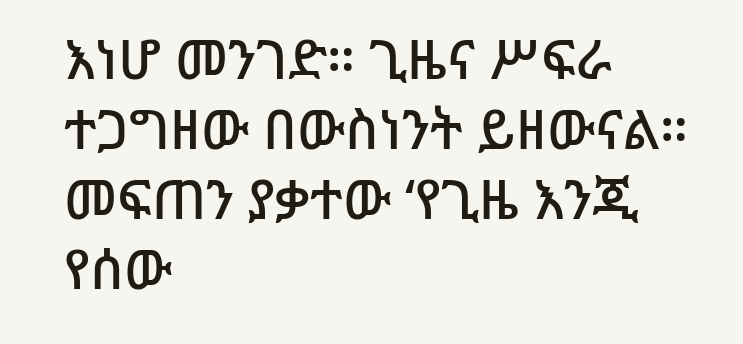እነሆ መንገድ። ጊዜና ሥፍራ ተጋግዘው በውስነንት ይዘውናል። መፍጠን ያቃተው ‘የጊዜ እንጂ የሰው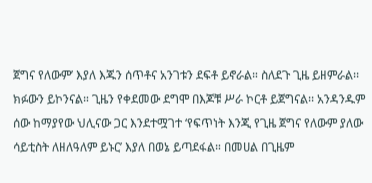ጀግና የለውም’ እያለ እጁን ሰጥቶና አንገቱን ደፍቶ ይኖራል። ስለደጉ ጊዜ ይዘምራል፡፡ ክፉውን ይኮንናል። ጊዜን የቀደመው ደግሞ በእጆቹ ሥራ ኮርቶ ይጀግናል፡፡ አንዳንዱም ሰው ከማያየው ህሊናው ጋር እንደተሟገተ ‘የፍጥነት እንጂ የጊዜ ጀግና የለውም ያለው ሳይቲስት ለዘለዓለም ይኑር’ እያለ በወኔ ይጣደፋል። በመሀል በጊዜም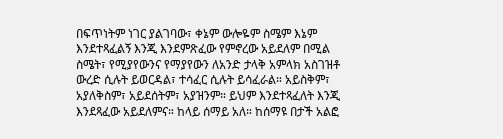በፍጥነትም ነገር ያልገባው፣ ቀኔም ውሎዬም ስሜም እኔም እንደተጻፈልኝ እንጂ እንደምጽፈው የምኖረው አይደለም በሚል ስሜት፣ የሚያየውንና የማያየውን ለአንድ ታላቅ አምላክ አስገዝቶ ውረድ ሲሉት ይወርዳል፣ ተሳፈር ሲሉት ይሳፈራል። አይስቅም፣ አያለቅስም፣ አይደሰትም፣ አያዝንም። ይህም እንደተጻፈለት እንጂ እንደጻፈው አይደለምና። ከላይ ሰማይ አለ። ከሰማዩ በታች አልፎ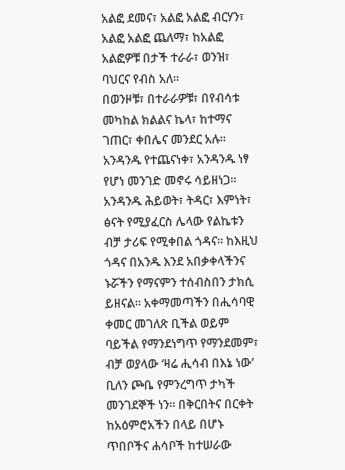አልፎ ደመና፣ አልፎ አልፎ ብርሃን፣ አልፎ አልፎ ጨለማ፣ ከአልፎ አልፎዎቹ በታች ተራራ፣ ወንዝ፣ ባህርና የብስ አለ።
በወንዞቹ፣ በተራራዎቹ፣ በየብሳቱ መካከል ክልልና ኬላ፣ ከተማና ገጠር፣ ቀበሌና መንደር አሉ። አንዳንዱ የተጨናነቀ፣ አንዳንዱ ነፃ የሆነ መንገድ መኖሩ ሳይዘነጋ። አንዳንዱ ሕይወት፣ ትዳር፣ እምነት፣ ፅናት የሚያፈርስ ሌላው የልኬቱን ብቻ ታሪፍ የሚቀበል ጎዳና። ከእዚህ ጎዳና በአንዱ እንደ አበቃቀላችንና ኑሯችን የማናምን ተሰብስበን ታክሲ ይዘናል። አቀማመጣችን በሒሳባዊ ቀመር መገለጽ ቢችል ወይም ባይችል የማንደነግጥ የማንደመም፣ ብቻ ወያላው ‘ዛሬ ሒሳብ በእኔ ነው’ ቢለን ጮቤ የምንረግጥ ታካች መንገደኞች ነን። በቅርበትና በርቀት ከአዕምሮአችን በላይ በሆኑ ጥበቦችና ሐሳቦች ከተሠራው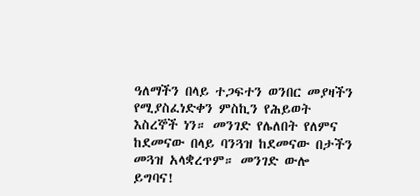ዓለማችን በላይ ተጋፍተን ወንበር መያዛችን የሚያስፈነድቀን ምስኪን የሕይወት እስረኞች ነን። መንገድ የሌለበት የለምና ከደመናው በላይ ባንጓዝ ከደመናው በታችን መጓዝ አላቋረጥም። መንገድ ውሎ ይግባና!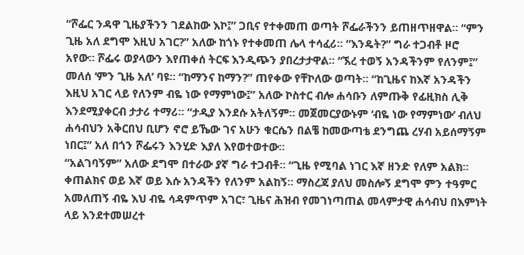“ሾፌር ንዳዋ ጊዜያችንን ገደልከው እኮ፤” ጋቢና የተቀመጠ ወጣት ሾፌራችንን ይጠዘጥዘዋል። “ምን ጊዜ አለ ደግሞ እዚህ አገር?” አለው ከጎኑ የተቀመጠ ሌላ ተሳፈሪ። “እንዴት?” ግራ ተጋብቶ ዞሮ አየው። ሾፌሩ ወያላውን እየጠቀሰ ትርፍ እንዲጭን ያበረታታዋል። “ኧረ ተወኝ አንዳችንም የለንም፤” መለሰ ‘ምን ጊዜ አለ’ ባዩ። “ከማንና ከማን?” ጠየቀው የቸኮለው ወጣት። “ከጊዜና ከእኛ አንዳችን እዚህ አገር ላይ የለንም ብዬ ነው የማምነው፤” አለው ኮስተር ብሎ ሐሳቡን ለምጡቅ የፊዚክስ ሊቅ እንደሚያቀርብ ታታሪ ተማሪ። “ታዲያ እንደሱ አትለኝም። መጀመርያውኑም ‘ብዬ ነው የማምነው’ ብለህ ሐሳብህን አቅርበህ ቢሆን ኖሮ ይኼው ገና አሁን ቁርሴን በልቼ ከመውጣቴ ደንግጨ ረሃብ አይሰማኝም ነበር፤” አለ በጎን ሾፌሩን እንሂድ እያለ እየወተወተው።
“አልገባኝም” አለው ደግሞ በተራው ያኛ ግራ ተጋብቶ። “ጊዜ የሚባል ነገር እኛ ዘንድ የለም አልክ። ቀጠልክና ወይ እኛ ወይ እሱ አንዳችን የለንም አልከኝ። ማስረጃ ያለህ መስሎኝ ደግሞ ምን ተዓምር አመለጠኝ ብዬ እህ ብዬ ሳዳምጥም አገር፣ ጊዜና ሕዝብ የመገነጣጠል መላምታዊ ሐሳብህ በእምነት ላይ እንደተመሠረተ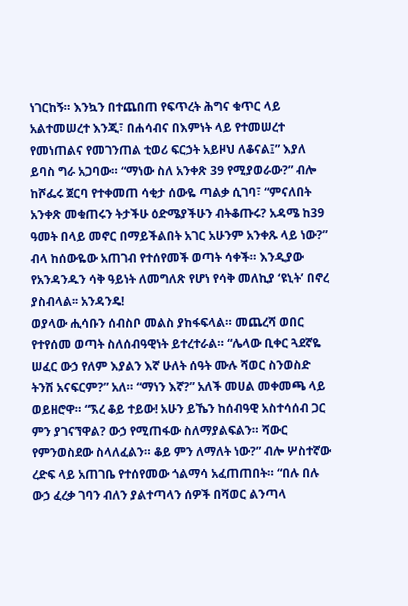ነገርከኝ። እንኳን በተጨበጠ የፍጥረት ሕግና ቁጥር ላይ አልተመሠረተ እንጂ፣ በሐሳብና በእምነት ላይ የተመሠረተ የመነጠልና የመገንጠል ቲወሪ ፍርኃት አይዞህ ለቆናል፤” እያለ ይባስ ግራ አጋባው። “ማነው ስለ አንቀጽ 39 የሚያወራው?” ብሎ ከሾፌሩ ጀርባ የተቀመጠ ሳቂታ ሰውዬ ጣልቃ ሲገባ፣ “ምናለበት አንቀጽ መቁጠሩን ትታችሁ ዕድሜያችሁን ብትቆጡሩ? አዳሜ ከ39 ዓመት በላይ መኖር በማይችልበት አገር አሁንም አንቀጹ ላይ ነው?” ብላ ከሰውዬው አጠገብ የተሰየመች ወጣት ሳቀች። እንዲያው የአንዳንዱን ሳቅ ዓይነት ለመግለጽ የሆነ የሳቅ መለኪያ ‘ዩኒት’ በኖረ ያስብላል፡፡ አንዳንዴ!
ወያላው ሒሳቡን ሰብስቦ መልስ ያከፋፍላል። መጨረሻ ወበር የተየሰመ ወጣት ስለሰብዓዊነት ይተረተራል። “ሌላው ቢቀር ጓደኛዬ ሠፈር ውኃ የለም እያልን እኛ ሁለት ሰዓት ሙሉ ሻወር ስንወስድ ትንሽ አናፍርም?” አለ። “ማነን እኛ?” አለች መሀል መቀመጫ ላይ ወይዘሮዋ። “ኧረ ቆይ ተይው! አሁን ይኼን ከሰብዓዊ አስተሳሰብ ጋር ምን ያገናኘዋል? ውኃ የሚጠፋው ስለማያልፍልን። ሻውር የምንወስደው ስላለፈልን። ቆይ ምን ለማለት ነው?” ብሎ ሦስተኛው ረድፍ ላይ አጠገቤ የተሰየመው ጎልማሳ አፈጠጠበት። “በሉ በሉ ውኃ ፈረቃ ገባን ብለን ያልተጣላን ሰዎች በሻወር ልንጣላ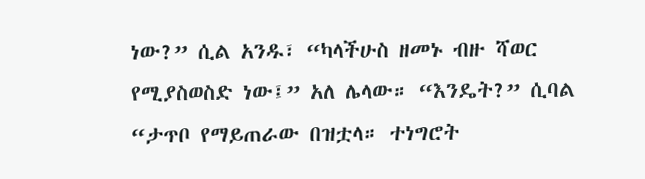ነው?” ሲል አንዱ፣ “ካላችሁስ ዘመኑ ብዙ ሻወር የሚያስወስድ ነው፤” አለ ሌላው። “እንዴት?” ሲባል “ታጥቦ የማይጠራው በዝቷላ። ተነግሮት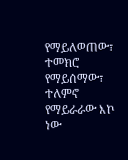የማይለወጠው፣ ተመክሮ የማይሰማው፣ ተለምኖ የማይራራው እኮ ነው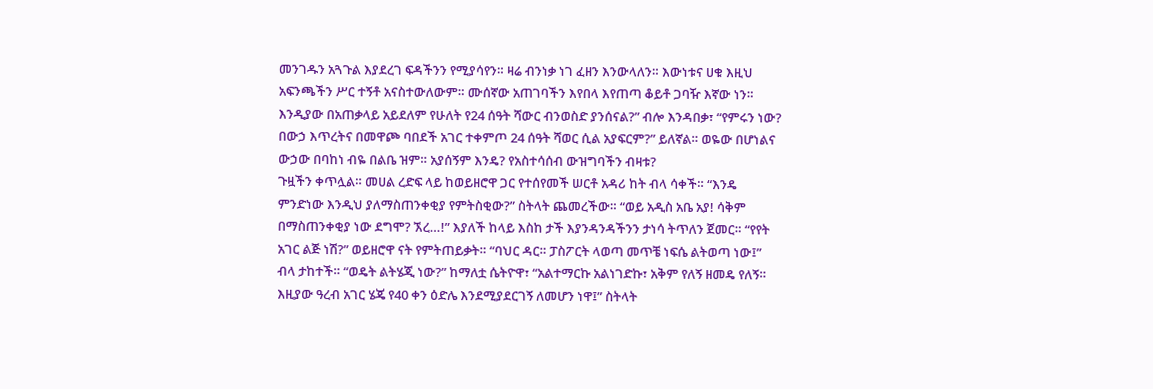መንገዱን አጓጉል እያደረገ ፍዳችንን የሚያሳየን። ዛሬ ብንነቃ ነገ ፈዘን እንውላለን። እውነቱና ሀቁ እዚህ አፍንጫችን ሥር ተኝቶ አናስተውለውም። ሙሰኛው አጠገባችን እየበላ እየጠጣ ቆይቶ ጋባዥ እኛው ነን። እንዲያው በአጠቃላይ አይደለም የሁለት የ24 ሰዓት ሻውር ብንወስድ ያንሰናል?” ብሎ እንዳበቃ፣ “የምሩን ነው? በውኃ እጥረትና በመዋጮ ባበደች አገር ተቀምጦ 24 ሰዓት ሻወር ሲል አያፍርም?” ይለኛል። ወዬው በሆነልና ውኃው በባከነ ብዬ በልቤ ዝም። አያሰኝም እንዴ? የአስተሳሰብ ውዝግባችን ብዛቱ?
ጉዟችን ቀጥሏል። መሀል ረድፍ ላይ ከወይዘሮዋ ጋር የተሰየመች ሠርቶ አዳሪ ከት ብላ ሳቀች። “እንዴ ምንድነው እንዲህ ያለማስጠንቀቂያ የምትስቂው?” ስትላት ጨመረችው። “ወይ አዲስ አቤ አያ! ሳቅም በማስጠንቀቂያ ነው ደግሞ? ኧረ…!” እያለች ከላይ እስከ ታች እያንዳንዳችንን ታነሳ ትጥለን ጀመር። “የየት አገር ልጅ ነሽ?” ወይዘሮዋ ናት የምትጠይቃት። “ባህር ዳር። ፓስፖርት ላወጣ መጥቼ ነፍሴ ልትወጣ ነው፤” ብላ ታከተች። “ወዴት ልትሄጂ ነው?” ከማለቷ ሴትዮዋ፣ “አልተማርኩ አልነገድኩ፣ አቅም የለኝ ዘመዴ የለኝ። እዚያው ዓረብ አገር ሄጄ የ40 ቀን ዕድሌ እንደሚያደርገኝ ለመሆን ነዋ፤” ስትላት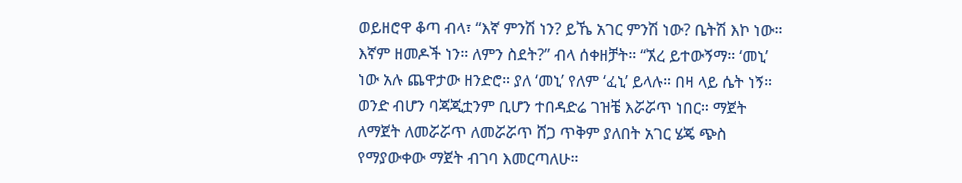ወይዘሮዋ ቆጣ ብላ፣ “እኛ ምንሽ ነን? ይኼ አገር ምንሽ ነው? ቤትሽ እኮ ነው። እኛም ዘመዶች ነን። ለምን ስደት?” ብላ ሰቀዘቻት። “ኧረ ይተውኝማ። ‘መኒ’ ነው አሉ ጨዋታው ዘንድሮ። ያለ ‘መኒ’ የለም ‘ፈኒ’ ይላሉ። በዛ ላይ ሴት ነኝ። ወንድ ብሆን ባጃጂቷንም ቢሆን ተበዳድሬ ገዝቼ እሯሯጥ ነበር። ማጀት ለማጀት ለመሯሯጥ ለመሯሯጥ ሸጋ ጥቅም ያለበት አገር ሄጄ ጭስ የማያውቀው ማጀት ብገባ እመርጣለሁ።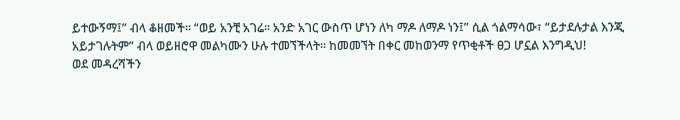ይተውኝማ፤” ብላ ቆዘመች። “ወይ አንቺ አገሬ። አንድ አገር ውስጥ ሆነን ለካ ማዶ ለማዶ ነን፤” ሲል ጎልማሳው፣ “ይታደሉታል እንጂ አይታገሉትም” ብላ ወይዘሮዋ መልካሙን ሁሉ ተመኘችላት። ከመመኘት በቀር መከወንማ የጥቂቶች ፀጋ ሆኗል እንግዲህ!
ወደ መዳረሻችን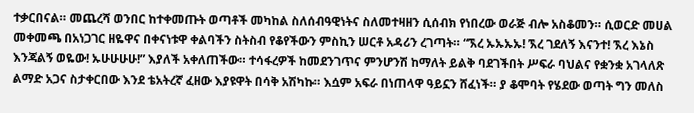ተቃርበናል። መጨረሻ ወንበር ከተቀመጡት ወጣቶች መካከል ስለሰብዓዊነትና ስለመተዛዘን ሲሰብክ የነበረው ወራጅ ብሎ አስቆመን። ሲወርድ መሀል መቀመጫ በአነጋገር ዘዬዋና በቀናነቱዋ ቀልባችን ስትስብ የቆየችውን ምስኪን ሠርቶ አዳሪን ረገጣት። “ኧረ ኡኡኡኡ! ኧረ ገደለኝ እናንተ! ኧረ እኔስ እንጃልኝ ወዬው! ኡሁሁሁሁ!” እያለች አቀለጠችው። ተሳፋረዎች ከመደንገጥና ምንሆንሽ ከማለት ይልቅ ባደገችበት ሥፍራ ባህልና የቋንቋ አገላለጽ ልማድ አጋና ስታቀርበው እንደ ቴአትረኛ ፈዘው እያዩዋት በሳቅ አሽካኩ። እሷም አፍራ በነጠላዋ ዓይኗን ሸፈነች። ያ ቆሞባት የሄደው ወጣት ግን መለስ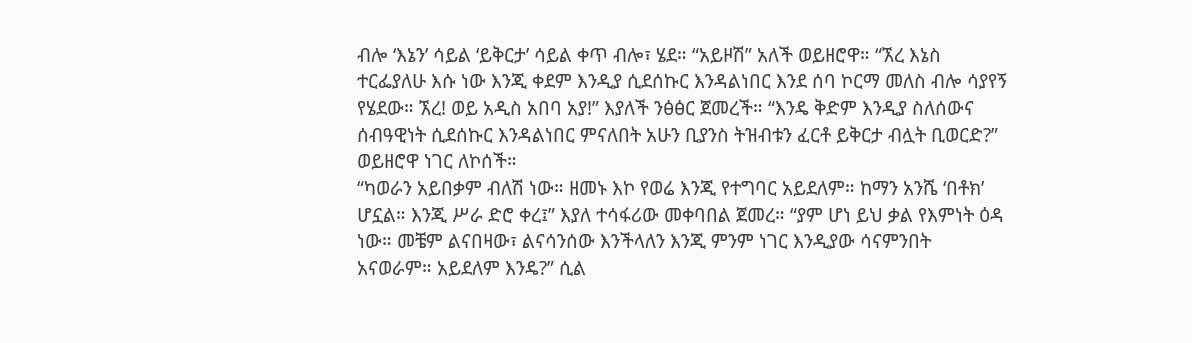ብሎ ‘እኔን’ ሳይል ‘ይቅርታ’ ሳይል ቀጥ ብሎ፣ ሄደ። “አይዞሽ” አለች ወይዘሮዋ። “ኧረ እኔስ ተርፌያለሁ እሱ ነው እንጂ ቀደም እንዲያ ሲደሰኩር እንዳልነበር እንደ ሰባ ኮርማ መለስ ብሎ ሳያየኝ የሄደው። ኧረ! ወይ አዲስ አበባ አያ!” እያለች ንፅፅር ጀመረች። “እንዴ ቅድም እንዲያ ስለሰውና ሰብዓዊነት ሲደሰኩር እንዳልነበር ምናለበት አሁን ቢያንስ ትዝብቱን ፈርቶ ይቅርታ ብሏት ቢወርድ?” ወይዘሮዋ ነገር ለኮሰች።
“ካወራን አይበቃም ብለሽ ነው። ዘመኑ እኮ የወሬ እንጂ የተግባር አይደለም። ከማን አንሼ ‘በቶክ’ ሆኗል። እንጂ ሥራ ድሮ ቀረ፤” እያለ ተሳፋሪው መቀባበል ጀመረ። “ያም ሆነ ይህ ቃል የእምነት ዕዳ ነው። መቼም ልናበዛው፣ ልናሳንሰው እንችላለን እንጂ ምንም ነገር እንዲያው ሳናምንበት አናወራም። አይደለም እንዴ?” ሲል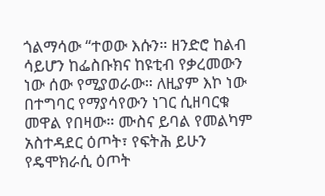ጎልማሳው “ተወው እሱን። ዘንድሮ ከልብ ሳይሆን ከፌስቡክና ከዩቲብ የቃረመውን ነው ሰው የሚያወራው። ለዚያም እኮ ነው በተግባር የማያሳየውን ነገር ሲዘባርቁ መዋል የበዛው። ሙስና ይባል የመልካም አስተዳደር ዕጦት፣ የፍትሕ ይሁን የዴሞክራሲ ዕጦት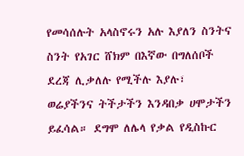የመሳሰሉት አላስኖሩን አሉ እያለን ስንትና ስንት የአገር ሸክም በእኛው በግለሰቦች ደረጃ ሊቃለሉ የሚችሉ እያሉ፣ ወሬያችንና ትችታችን እንዳበቃ ሀሞታችን ይፈሳል። ደግሞ ለሌላ የቃል የዲስኩር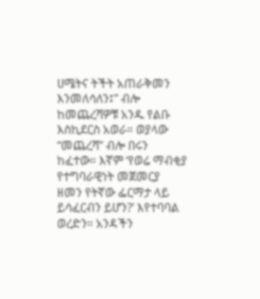ሀሜትና ትችት አጠራቅመን እንመለሳለን፤” ብሎ ከመጨረሻዎቹ አንዱ የልቡ እስኪደርስ አወራ። ወያላው “መጨረሻ” ብሎ በሩን ከፈተው። እኛም ‘የወሬ ማብቂያ የተግባራዊነት መጀመርያ ዘመን የትኛው ፌርማታ ላይ ይሳፈርብን ይሆን?’ እየተባባል ወረድን። አንዳችን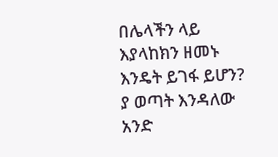በሌላችን ላይ እያላከክን ዘመኑ እንዴት ይገፋ ይሆን? ያ ወጣት እንዳለው አንድ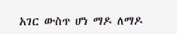አገር ውስጥ ሆነ ማዶ ለማዶ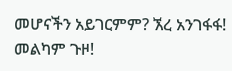መሆናችን አይገርምም? ኧረ አንገፋፋ! መልካም ጉዞ!